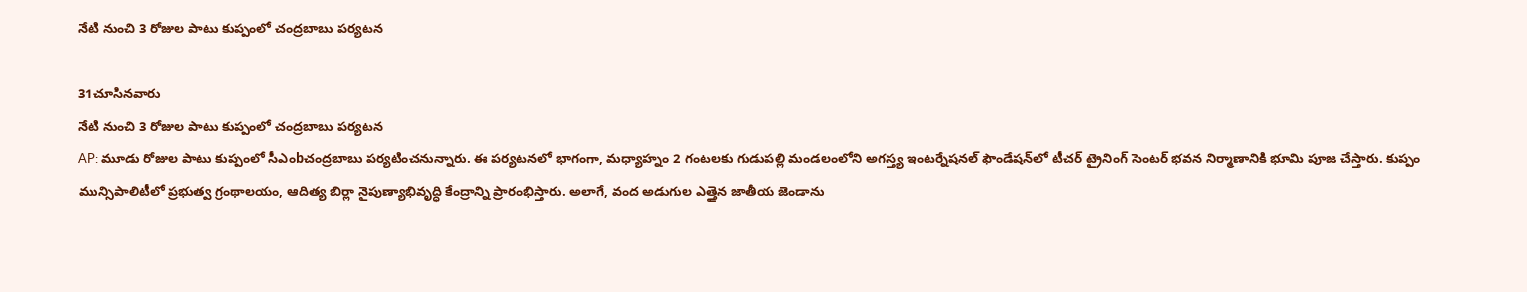నేటి నుంచి 3 రోజుల పాటు కుప్పంలో చంద్రబాబు పర్యటన

31చూసినవారు
నేటి నుంచి 3 రోజుల పాటు కుప్పంలో చంద్రబాబు పర్యటన
AP: మూడు రోజుల పాటు కుప్పంలో సీఎంbచంద్రబాబు పర్యటించనున్నారు. ఈ పర్యటనలో భాగంగా, మధ్యాహ్నం 2 గంటలకు గుడుపల్లి మండలంలోని అగస్త్య ఇంటర్నేషనల్ ఫౌండేషన్‌లో టీచర్ ట్రైనింగ్ సెంటర్ భవన నిర్మాణానికి భూమి పూజ చేస్తారు. కుప్పం మున్సిపాలిటీలో ప్రభుత్వ గ్రంథాలయం, ఆదిత్య బిర్లా నైపుణ్యాభివృద్ధి కేంద్రాన్ని ప్రారంభిస్తారు. అలాగే, వంద అడుగుల ఎత్తైన జాతీయ జెండాను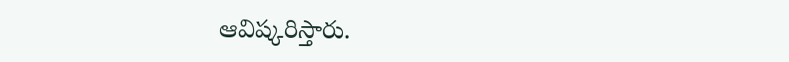ఆవిష్కరిస్తారు.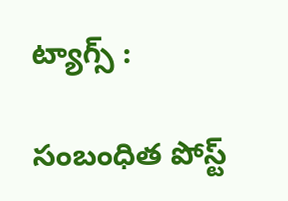ట్యాగ్స్ :

సంబంధిత పోస్ట్